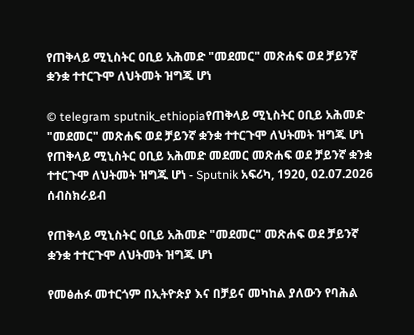የጠቅላይ ሚኒስትር ዐቢይ አሕመድ "መደመር" መጽሐፍ ወደ ቻይንኛ ቋንቋ ተተርጉሞ ለህትመት ዝግጁ ሆነ

© telegram sputnik_ethiopiaየጠቅላይ ሚኒስትር ዐቢይ አሕመድ "መደመር" መጽሐፍ ወደ ቻይንኛ ቋንቋ ተተርጉሞ ለህትመት ዝግጁ ሆነ
የጠቅላይ ሚኒስትር ዐቢይ አሕመድ መደመር መጽሐፍ ወደ ቻይንኛ ቋንቋ ተተርጉሞ ለህትመት ዝግጁ ሆነ - Sputnik አፍሪካ, 1920, 02.07.2026
ሰብስክራይብ

የጠቅላይ ሚኒስትር ዐቢይ አሕመድ "መደመር" መጽሐፍ ወደ ቻይንኛ ቋንቋ ተተርጉሞ ለህትመት ዝግጁ ሆነ

የመፅሐፉ መተርጎም በኢትዮጵያ እና በቻይና መካከል ያለውን የባሕል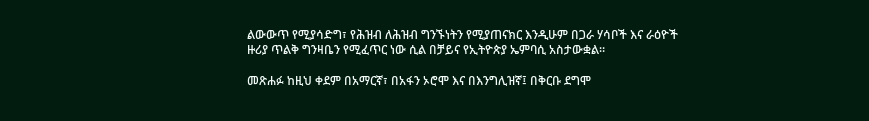ልውውጥ የሚያሳድግ፣ የሕዝብ ለሕዝብ ግንኙነትን የሚያጠናክር እንዲሁም በጋራ ሃሳቦች እና ራዕዮች ዙሪያ ጥልቅ ግንዛቤን የሚፈጥር ነው ሲል በቻይና የኢትዮጵያ ኤምባሲ አስታውቋል።

መጽሐፉ ከዚህ ቀደም በአማርኛ፣ በአፋን ኦሮሞ እና በእንግሊዝኛ፤ በቅርቡ ደግሞ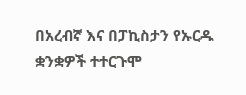በአረብኛ እና በፓኪስታን የኡርዱ ቋንቋዎች ተተርጉሞ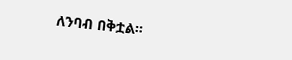ለንባብ በቅቷል።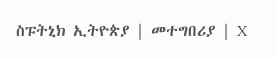ስፑትኒክ ኢትዮጵያ | መተግበሪያ | X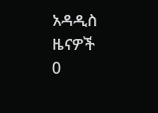አዳዲስ ዜናዎች
0